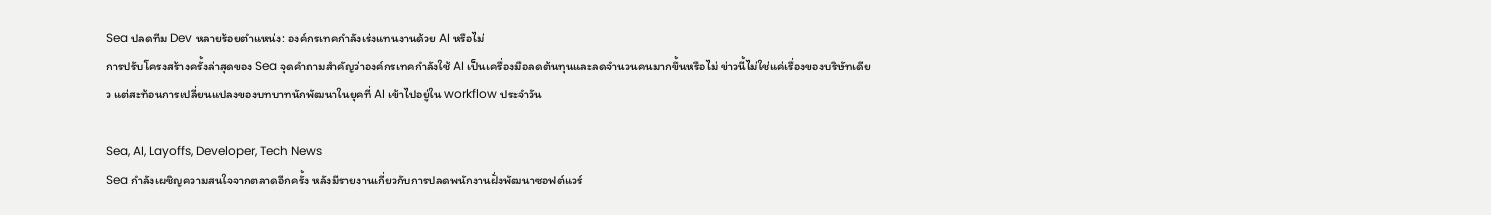Sea ปลดทีม Dev หลายร้อยตำแหน่ง: องค์กรเทคกำลังเร่งแทนงานด้วย AI หรือไม่
การปรับโครงสร้างครั้งล่าสุดของ Sea จุดคำถามสำคัญว่าองค์กรเทคกำลังใช้ AI เป็นเครื่องมือลดต้นทุนและลดจำนวนคนมากขึ้นหรือไม่ ข่าวนี้ไม่ใช่แค่เรื่องของบริษัทเดียว แต่สะท้อนการเปลี่ยนแปลงของบทบาทนักพัฒนาในยุคที่ AI เข้าไปอยู่ใน workflow ประจำวัน

Sea, AI, Layoffs, Developer, Tech News
Sea กำลังเผชิญความสนใจจากตลาดอีกครั้ง หลังมีรายงานเกี่ยวกับการปลดพนักงานฝั่งพัฒนาซอฟต์แวร์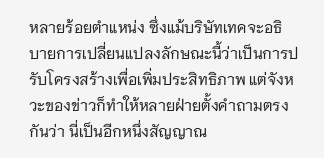หลายร้อยตำแหน่ง ซึ่งแม้บริษัทเทคจะอธิบายการเปลี่ยนแปลงลักษณะนี้ว่าเป็นการปรับโครงสร้างเพื่อเพิ่มประสิทธิภาพ แต่จังหวะของข่าวก็ทำให้หลายฝ่ายตั้งคำถามตรงกันว่า นี่เป็นอีกหนึ่งสัญญาณ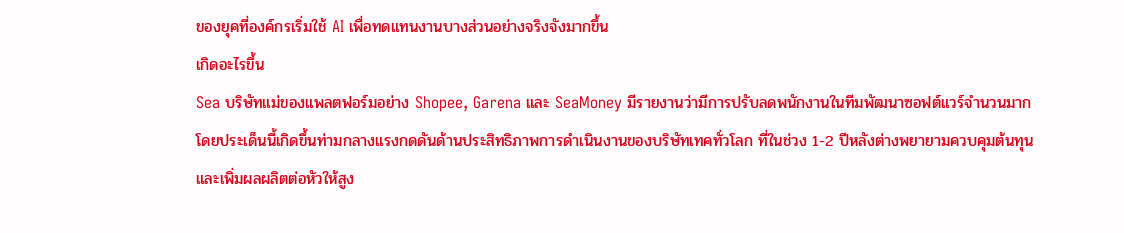ของยุคที่องค์กรเริ่มใช้ AI เพื่อทดแทนงานบางส่วนอย่างจริงจังมากขึ้น
เกิดอะไรขึ้น
Sea บริษัทแม่ของแพลตฟอร์มอย่าง Shopee, Garena และ SeaMoney มีรายงานว่ามีการปรับลดพนักงานในทีมพัฒนาซอฟต์แวร์จำนวนมาก โดยประเด็นนี้เกิดขึ้นท่ามกลางแรงกดดันด้านประสิทธิภาพการดำเนินงานของบริษัทเทคทั่วโลก ที่ในช่วง 1-2 ปีหลังต่างพยายามควบคุมต้นทุนและเพิ่มผลผลิตต่อหัวให้สูง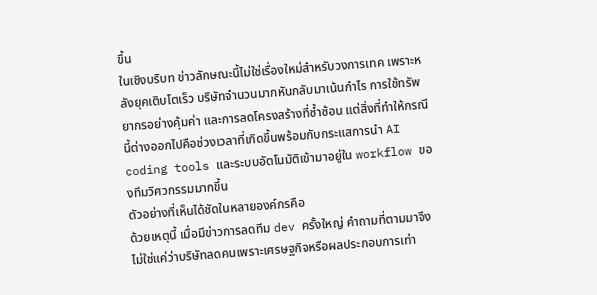ขึ้น
ในเชิงบริบท ข่าวลักษณะนี้ไม่ใช่เรื่องใหม่สำหรับวงการเทค เพราะหลังยุคเติบโตเร็ว บริษัทจำนวนมากหันกลับมาเน้นกำไร การใช้ทรัพยากรอย่างคุ้มค่า และการลดโครงสร้างที่ซ้ำซ้อน แต่สิ่งที่ทำให้กรณีนี้ต่างออกไปคือช่วงเวลาที่เกิดขึ้นพร้อมกับกระแสการนำ AI coding tools และระบบอัตโนมัติเข้ามาอยู่ใน workflow ของทีมวิศวกรรมมากขึ้น
ตัวอย่างที่เห็นได้ชัดในหลายองค์กรคือ
ด้วยเหตุนี้ เมื่อมีข่าวการลดทีม dev ครั้งใหญ่ คำถามที่ตามมาจึงไม่ใช่แค่ว่าบริษัทลดคนเพราะเศรษฐกิจหรือผลประกอบการเท่า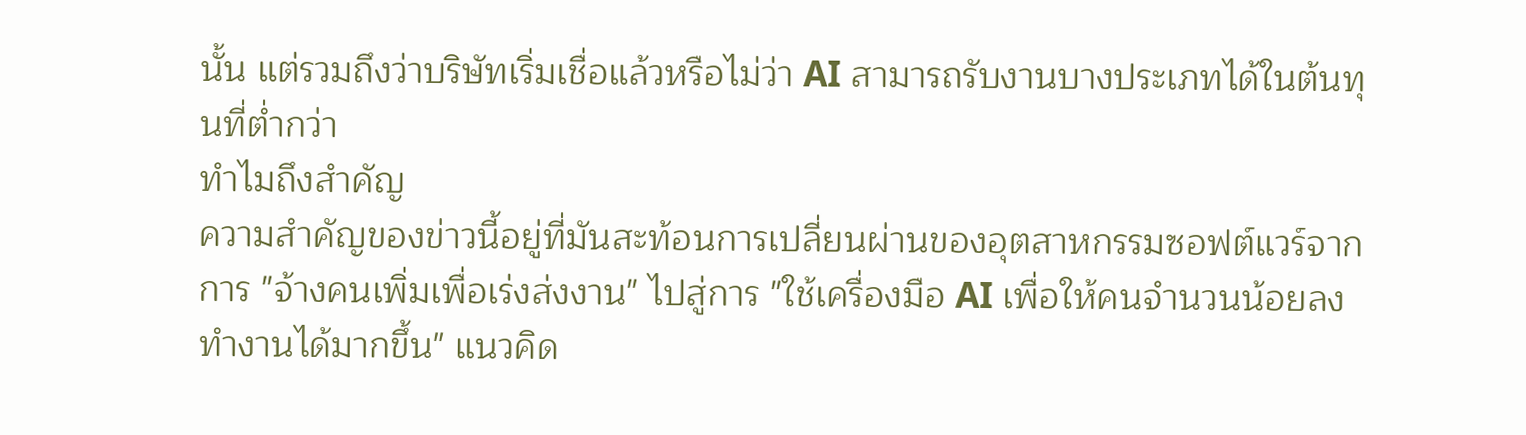นั้น แต่รวมถึงว่าบริษัทเริ่มเชื่อแล้วหรือไม่ว่า AI สามารถรับงานบางประเภทได้ในต้นทุนที่ต่ำกว่า
ทำไมถึงสำคัญ
ความสำคัญของข่าวนี้อยู่ที่มันสะท้อนการเปลี่ยนผ่านของอุตสาหกรรมซอฟต์แวร์จากการ "จ้างคนเพิ่มเพื่อเร่งส่งงาน" ไปสู่การ "ใช้เครื่องมือ AI เพื่อให้คนจำนวนน้อยลงทำงานได้มากขึ้น" แนวคิด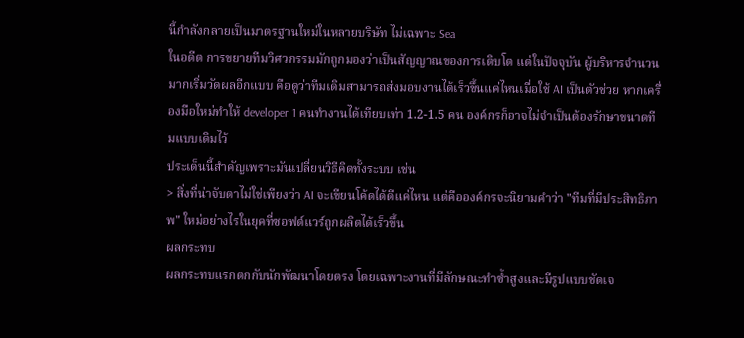นี้กำลังกลายเป็นมาตรฐานใหม่ในหลายบริษัท ไม่เฉพาะ Sea
ในอดีต การขยายทีมวิศวกรรมมักถูกมองว่าเป็นสัญญาณของการเติบโต แต่ในปัจจุบัน ผู้บริหารจำนวนมากเริ่มวัดผลอีกแบบ คือดูว่าทีมเดิมสามารถส่งมอบงานได้เร็วขึ้นแค่ไหนเมื่อใช้ AI เป็นตัวช่วย หากเครื่องมือใหม่ทำให้ developer 1 คนทำงานได้เทียบเท่า 1.2-1.5 คน องค์กรก็อาจไม่จำเป็นต้องรักษาขนาดทีมแบบเดิมไว้
ประเด็นนี้สำคัญเพราะมันเปลี่ยนวิธีคิดทั้งระบบ เช่น
> สิ่งที่น่าจับตาไม่ใช่เพียงว่า AI จะเขียนโค้ดได้ดีแค่ไหน แต่คือองค์กรจะนิยามคำว่า "ทีมที่มีประสิทธิภาพ" ใหม่อย่างไรในยุคที่ซอฟต์แวร์ถูกผลิตได้เร็วขึ้น
ผลกระทบ
ผลกระทบแรกตกกับนักพัฒนาโดยตรง โดยเฉพาะงานที่มีลักษณะทำซ้ำสูงและมีรูปแบบชัดเจ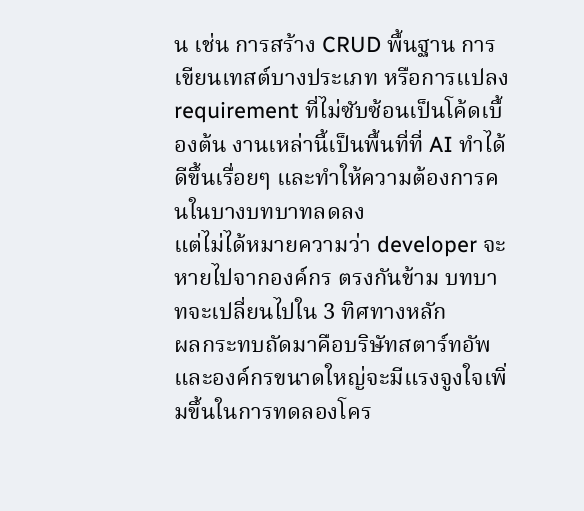น เช่น การสร้าง CRUD พื้นฐาน การเขียนเทสต์บางประเภท หรือการแปลง requirement ที่ไม่ซับซ้อนเป็นโค้ดเบื้องต้น งานเหล่านี้เป็นพื้นที่ที่ AI ทำได้ดีขึ้นเรื่อยๆ และทำให้ความต้องการคนในบางบทบาทลดลง
แต่ไม่ได้หมายความว่า developer จะหายไปจากองค์กร ตรงกันข้าม บทบาทจะเปลี่ยนไปใน 3 ทิศทางหลัก
ผลกระทบถัดมาคือบริษัทสตาร์ทอัพและองค์กรขนาดใหญ่จะมีแรงจูงใจเพิ่มขึ้นในการทดลองโคร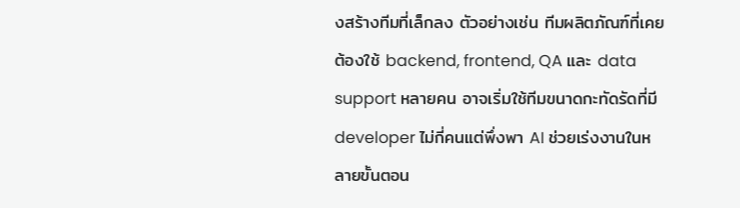งสร้างทีมที่เล็กลง ตัวอย่างเช่น ทีมผลิตภัณฑ์ที่เคยต้องใช้ backend, frontend, QA และ data support หลายคน อาจเริ่มใช้ทีมขนาดกะทัดรัดที่มี developer ไม่กี่คนแต่พึ่งพา AI ช่วยเร่งงานในหลายขั้นตอน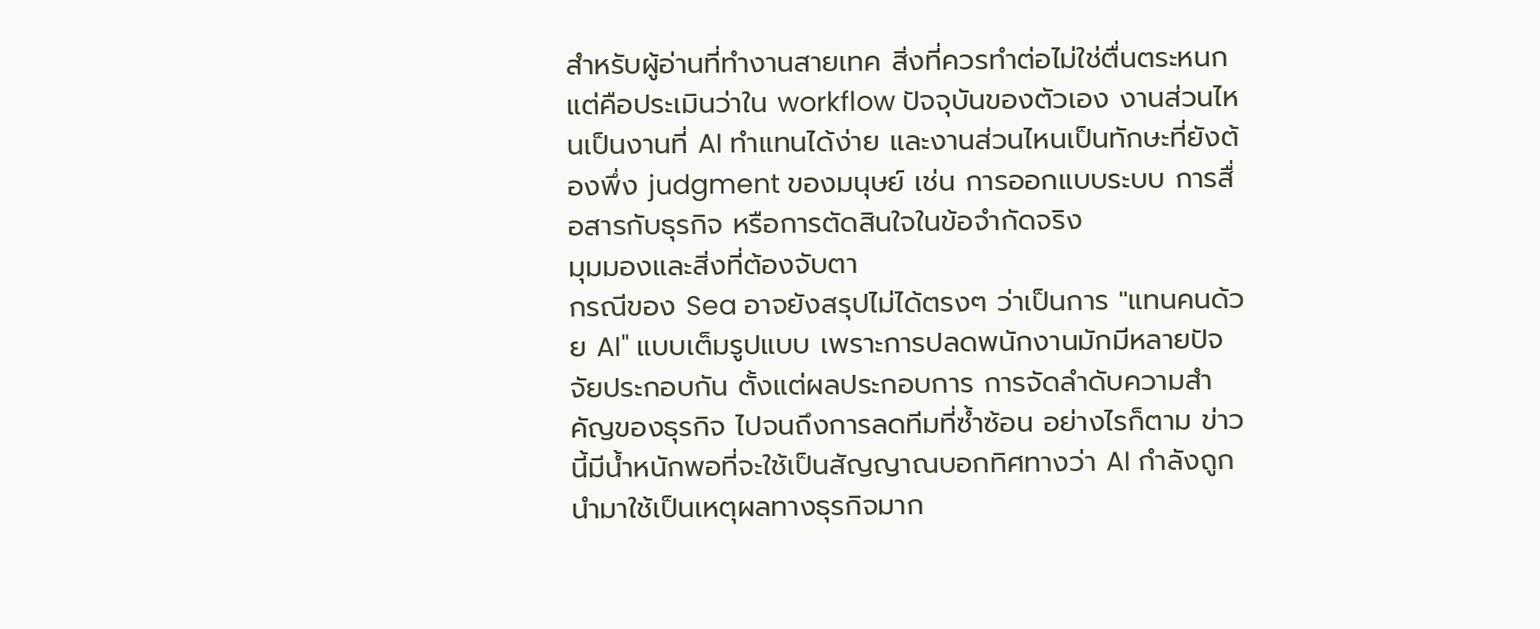สำหรับผู้อ่านที่ทำงานสายเทค สิ่งที่ควรทำต่อไม่ใช่ตื่นตระหนก แต่คือประเมินว่าใน workflow ปัจจุบันของตัวเอง งานส่วนไหนเป็นงานที่ AI ทำแทนได้ง่าย และงานส่วนไหนเป็นทักษะที่ยังต้องพึ่ง judgment ของมนุษย์ เช่น การออกแบบระบบ การสื่อสารกับธุรกิจ หรือการตัดสินใจในข้อจำกัดจริง
มุมมองและสิ่งที่ต้องจับตา
กรณีของ Sea อาจยังสรุปไม่ได้ตรงๆ ว่าเป็นการ "แทนคนด้วย AI" แบบเต็มรูปแบบ เพราะการปลดพนักงานมักมีหลายปัจจัยประกอบกัน ตั้งแต่ผลประกอบการ การจัดลำดับความสำคัญของธุรกิจ ไปจนถึงการลดทีมที่ซ้ำซ้อน อย่างไรก็ตาม ข่าวนี้มีน้ำหนักพอที่จะใช้เป็นสัญญาณบอกทิศทางว่า AI กำลังถูกนำมาใช้เป็นเหตุผลทางธุรกิจมาก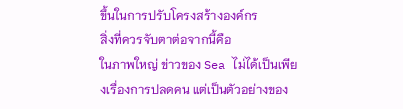ขึ้นในการปรับโครงสร้างองค์กร
สิ่งที่ควรจับตาต่อจากนี้คือ
ในภาพใหญ่ ข่าวของ Sea ไม่ได้เป็นเพียงเรื่องการปลดคน แต่เป็นตัวอย่างของ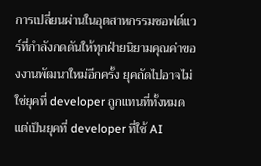การเปลี่ยนผ่านในอุตสาหกรรมซอฟต์แวร์ที่กำลังกดดันให้ทุกฝ่ายนิยามคุณค่าของงานพัฒนาใหม่อีกครั้ง ยุคถัดไปอาจไม่ใช่ยุคที่ developer ถูกแทนที่ทั้งหมด แต่เป็นยุคที่ developer ที่ใช้ AI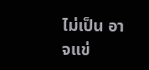ไม่เป็น อาจแข่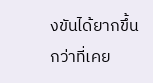งขันได้ยากขึ้นกว่าที่เคย